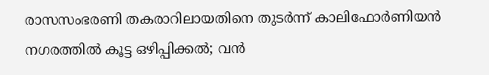രാസസംഭരണി തകരാറിലായതിനെ തുടർന്ന് കാലിഫോർണിയൻ നഗരത്തിൽ കൂട്ട ഒഴിപ്പിക്കൽ; വൻ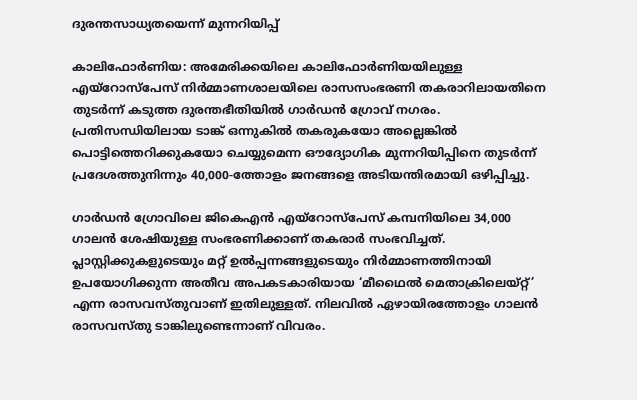ദുരന്തസാധ്യതയെന്ന് മുന്നറിയിപ്പ്

കാലിഫോർണിയ: അമേരിക്കയിലെ കാലിഫോർണിയയിലുള്ള എയ്റോസ്പേസ് നിർമ്മാണശാലയിലെ രാസസംഭരണി തകരാറിലായതിനെ തുടർന്ന് കടുത്ത ദുരന്തഭീതിയിൽ ഗാർഡൻ ഗ്രോവ് നഗരം. പ്രതിസന്ധിയിലായ ടാങ്ക് ഒന്നുകിൽ തകരുകയോ അല്ലെങ്കിൽ പൊട്ടിത്തെറിക്കുകയോ ചെയ്യുമെന്ന ഔദ്യോഗിക മുന്നറിയിപ്പിനെ തുടർന്ന് പ്രദേശത്തുനിന്നും 40,000-ത്തോളം ജനങ്ങളെ അടിയന്തിരമായി ഒഴിപ്പിച്ചു.

ഗാർഡൻ ഗ്രോവിലെ ജികെഎൻ എയ്റോസ്പേസ് കമ്പനിയിലെ 34,000 ഗാലൻ ശേഷിയുള്ള സംഭരണിക്കാണ് തകരാർ സംഭവിച്ചത്. പ്ലാസ്റ്റിക്കുകളുടെയും മറ്റ് ഉൽപ്പന്നങ്ങളുടെയും നിർമ്മാണത്തിനായി ഉപയോഗിക്കുന്ന അതീവ അപകടകാരിയായ ‘മീഥൈൽ മെതാക്രിലെയ്റ്റ്’ എന്ന രാസവസ്തുവാണ് ഇതിലുള്ളത്. നിലവിൽ ഏഴായിരത്തോളം ഗാലൻ രാസവസ്തു ടാങ്കിലുണ്ടെന്നാണ് വിവരം.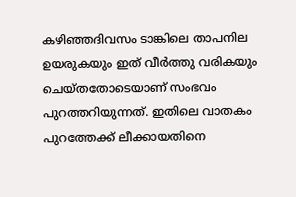കഴിഞ്ഞദിവസം ടാങ്കിലെ താപനില ഉയരുകയും ഇത് വീർത്തു വരികയും ചെയ്തതോടെയാണ് സംഭവം പുറത്തറിയുന്നത്. ഇതിലെ വാതകം പുറത്തേക്ക് ലീക്കായതിനെ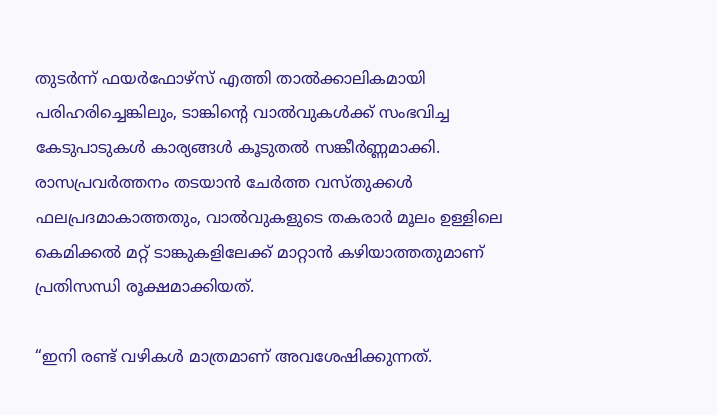തുടർന്ന് ഫയർഫോഴ്സ് എത്തി താൽക്കാലികമായി പരിഹരിച്ചെങ്കിലും, ടാങ്കിൻ്റെ വാൽവുകൾക്ക് സംഭവിച്ച കേടുപാടുകൾ കാര്യങ്ങൾ കൂടുതൽ സങ്കീർണ്ണമാക്കി. രാസപ്രവർത്തനം തടയാൻ ചേർത്ത വസ്തുക്കൾ ഫലപ്രദമാകാത്തതും, വാൽവുകളുടെ തകരാർ മൂലം ഉള്ളിലെ കെമിക്കൽ മറ്റ് ടാങ്കുകളിലേക്ക് മാറ്റാൻ കഴിയാത്തതുമാണ് പ്രതിസന്ധി രൂക്ഷമാക്കിയത്.

“ഇനി രണ്ട് വഴികൾ മാത്രമാണ് അവശേഷിക്കുന്നത്.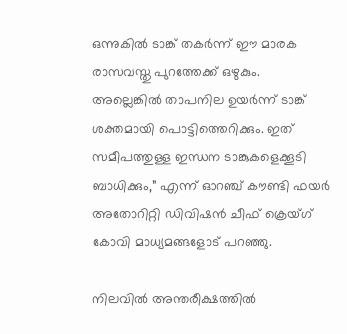ഒന്നുകിൽ ടാങ്ക് തകർന്ന് ഈ മാരക രാസവസ്തു പുറത്തേക്ക് ഒഴുകും. അല്ലെങ്കിൽ താപനില ഉയർന്ന് ടാങ്ക് ശക്തമായി പൊട്ടിത്തെറിക്കും. ഇത് സമീപത്തുള്ള ഇന്ധന ടാങ്കുകളെക്കൂടി ബാധിക്കും,” എന്ന് ഓറഞ്ച് കൗണ്ടി ഫയർ അതോറിറ്റി ഡിവിഷൻ ചീഫ് ക്രെയ്ഗ് കോവി മാധ്യമങ്ങളോട് പറഞ്ഞു.

നിലവിൽ അന്തരീക്ഷത്തിൽ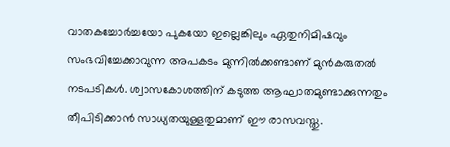വാതകച്ചോർച്ചയോ പുകയോ ഇല്ലെങ്കിലും ഏതുനിമിഷവും സംഭവിച്ചേക്കാവുന്ന അപകടം മുന്നിൽക്കണ്ടാണ് മുൻകരുതൽ നടപടികൾ. ശ്വാസകോശത്തിന് കടുത്ത ആഘാതമുണ്ടാക്കുന്നതും തീപിടിക്കാൻ സാധ്യതയുള്ളതുമാണ് ഈ രാസവസ്തു.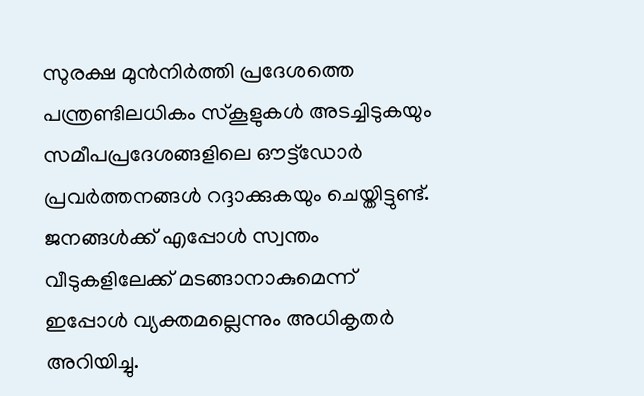സുരക്ഷ മുൻനിർത്തി പ്രദേശത്തെ പന്ത്രണ്ടിലധികം സ്കൂളുകൾ അടച്ചിടുകയും സമീപപ്രദേശങ്ങളിലെ ഔട്ട്ഡോർ പ്രവർത്തനങ്ങൾ റദ്ദാക്കുകയും ചെയ്തിട്ടുണ്ട്. ജനങ്ങൾക്ക് എപ്പോൾ സ്വന്തം വീടുകളിലേക്ക് മടങ്ങാനാകുമെന്ന് ഇപ്പോൾ വ്യക്തമല്ലെന്നും അധികൃതർ അറിയിച്ചു.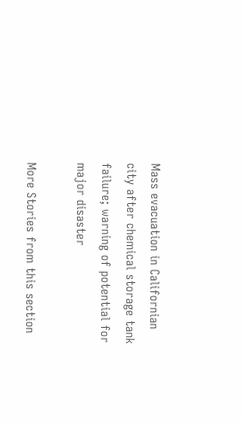Mass evacuation in Californian city after chemical storage tank failure; warning of potential for major disaster

More Stories from this section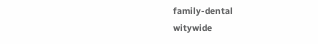family-dental
witywide